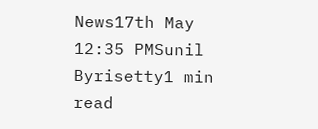News17th May 12:35 PMSunil Byrisetty1 min read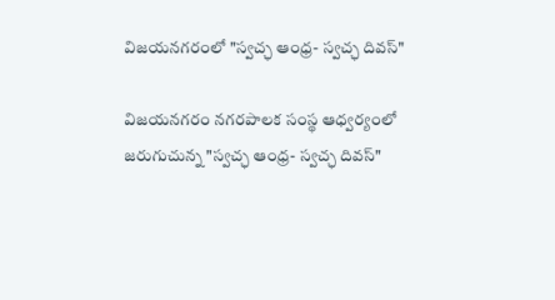విజయనగరంలో "స్వచ్ఛ ఆంధ్ర- స్వచ్ఛ దివస్"

విజయనగరం నగరపాలక సంస్థ ఆధ్వర్యంలో జరుగుచున్న "స్వచ్ఛ ఆంధ్ర- స్వచ్ఛ దివస్"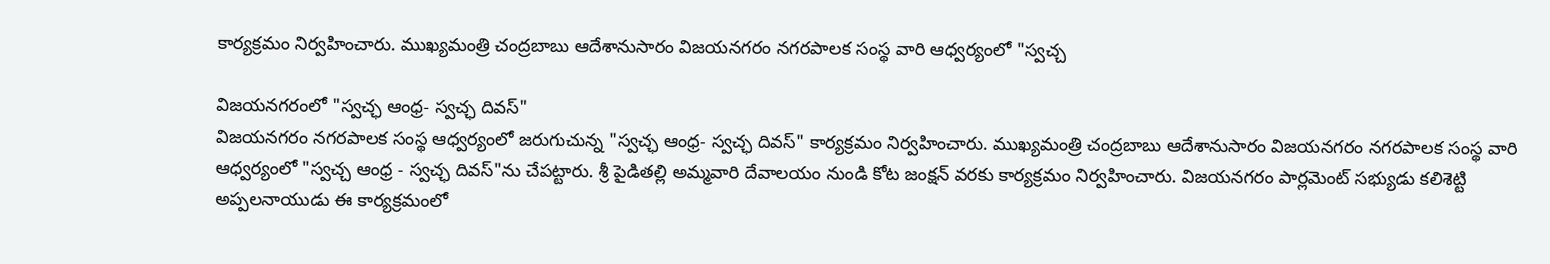కార్యక్రమం నిర్వహించారు. ముఖ్యమంత్రి చంద్రబాబు ఆదేశానుసారం విజయనగరం నగరపాలక సంస్థ వారి ఆధ్వర్యంలో "స్వచ్చ

విజయనగరంలో "స్వచ్ఛ ఆంధ్ర- స్వచ్ఛ దివస్"
విజయనగరం నగరపాలక సంస్థ ఆధ్వర్యంలో జరుగుచున్న "స్వచ్ఛ ఆంధ్ర- స్వచ్ఛ దివస్" కార్యక్రమం నిర్వహించారు. ముఖ్యమంత్రి చంద్రబాబు ఆదేశానుసారం విజయనగరం నగరపాలక సంస్థ వారి ఆధ్వర్యంలో "స్వచ్చ ఆంధ్ర - స్వచ్ఛ దివస్"ను చేపట్టారు. శ్రీ పైడితల్లి అమ్మవారి దేవాలయం నుండి కోట జంక్షన్ వరకు కార్యక్రమం నిర్వహించారు. విజయనగరం పార్లమెంట్ సభ్యుడు కలిశెట్టి అప్పలనాయుడు ఈ కార్యక్రమంలో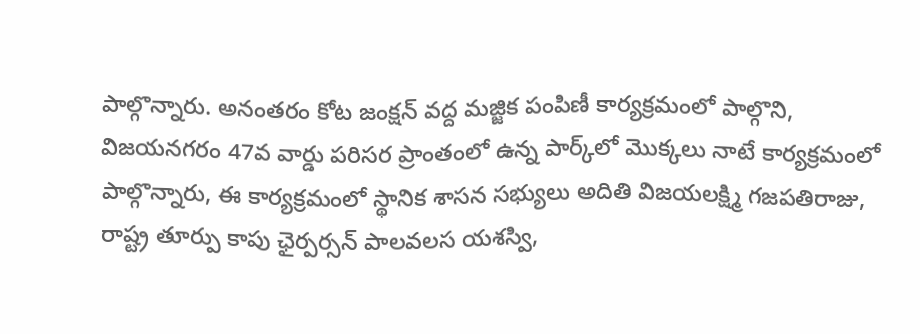పాల్గొన్నారు. అనంతరం కోట జంక్షన్ వద్ద మజ్జిక పంపిణీ కార్యక్రమంలో పాల్గొని, విజయనగరం 47వ వార్డు పరిసర ప్రాంతంలో ఉన్న పార్క్‌లో మొక్కలు నాటే కార్యక్రమంలో పాల్గొన్నారు, ఈ కార్యక్రమంలో స్థానిక శాసన సభ్యులు అదితి విజయలక్ష్మి గజపతిరాజు, రాష్ట్ర తూర్పు కాపు ఛైర్పర్సన్ పాలవలస యశస్వి,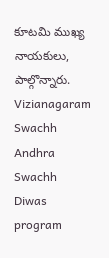కూటమి ముఖ్య నాయకులు, పాల్గొన్నారు.
Vizianagaram
Swachh Andhra Swachh Diwas program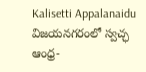Kalisetti Appalanaidu
విజయనగరంలో స్వచ్ఛ ఆంధ్ర-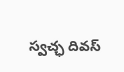స్వచ్ఛ దివస్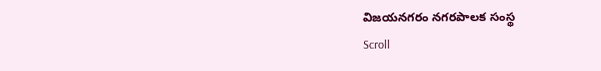విజయనగరం నగరపాలక సంస్థ
Scroll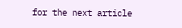for the next article